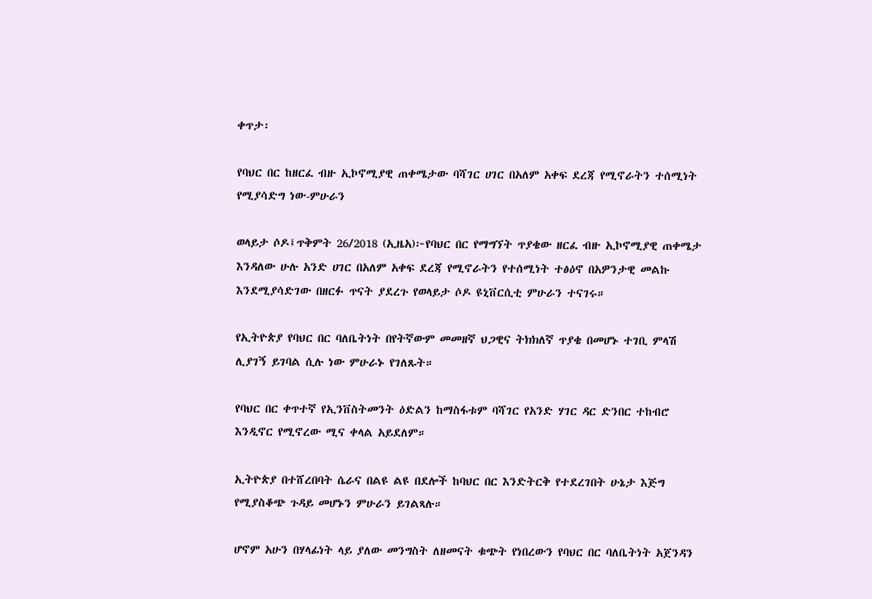ቀጥታ፡

የባህር በር ከዘርፈ ብዙ ኢኮኖሚያዊ ጠቀሜታው ባሻገር ሀገር በአለም አቀፍ ደረጃ የሚኖራትን ተሰሚነት የሚያሳድግ ነው-ምሁራን

ወላይታ ሶዶ፤ጥቅምት 26/2018 (ኢዜአ)፦የባህር በር የማግኘት ጥያቄው ዘርፈ ብዙ ኢኮኖሚያዊ ጠቀሜታ እንዳለው ሁሉ አንድ ሀገር በአለም አቀፍ ደረጃ የሚኖራትን የተሰሚነት ተፅዕኖ በአዎንታዊ መልኩ እንደሚያሳድገው በዘርፉ ጥናት ያደረጉ የወላይታ ሶዶ ዩኒቨርሲቲ ምሁራን ተናገሩ።

የኢትዮጵያ የባህር በር ባለቤትነት በየትኛውም መመዘኛ ህጋዊና ትክክለኛ ጥያቄ በመሆኑ ተገቢ ምላሽ ሊያገኝ ይገባል ሲሉ ነው ምሁራኑ የገለጹት።

የባህር በር ቀጥተኛ የኢንቨስትመንት ዕድልን ከማስፋቱም ባሻገር የአንድ ሃገር ዳር ድንበር ተከብሮ እንዲኖር የሚኖረው ሚና ቀላል አይደለም።

ኢትዮጵያ በተሸረበባት ሴራና በልዩ ልዩ በደሎች ከባህር በር እንድትርቅ የተደረገበት ሁኔታ እጅግ የሚያስቆጭ ጉዳይ መሆኑን ምሁራን ይገልጻሉ።

ሆኖም አሁን በሃላፊነት ላይ ያለው መንግስት ለዘመናት ቁጭት የነበረውን የባህር በር ባለቤትነት አጀንዳን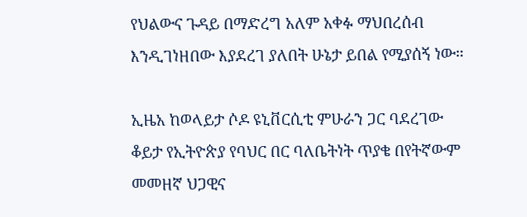የህልውና ጉዳይ በማድረግ አለም አቀፉ ማህበረሰብ እንዲገነዘበው እያደረገ ያለበት ሁኔታ ይበል የሚያሰኝ ነው።

ኢዜአ ከወላይታ ሶዶ ዩኒቨርሲቲ ምሁራን ጋር ባደረገው ቆይታ የኢትዮጵያ የባህር በር ባለቤትነት ጥያቄ በየትኛውም መመዘኛ ህጋዊና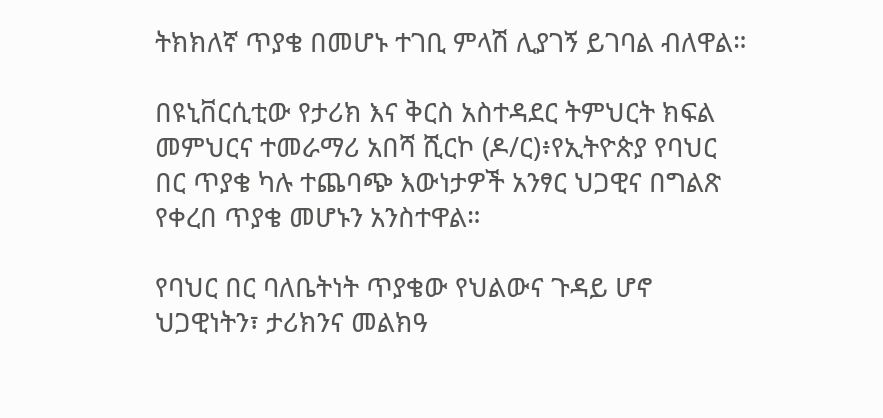ትክክለኛ ጥያቄ በመሆኑ ተገቢ ምላሽ ሊያገኝ ይገባል ብለዋል።

በዩኒቨርሲቲው የታሪክ እና ቅርስ አስተዳደር ትምህርት ክፍል መምህርና ተመራማሪ አበሻ ሺርኮ (ዶ/ር)፥የኢትዮጵያ የባህር በር ጥያቄ ካሉ ተጨባጭ እውነታዎች አንፃር ህጋዊና በግልጽ የቀረበ ጥያቄ መሆኑን አንስተዋል።

የባህር በር ባለቤትነት ጥያቄው የህልውና ጉዳይ ሆኖ ህጋዊነትን፣ ታሪክንና መልክዓ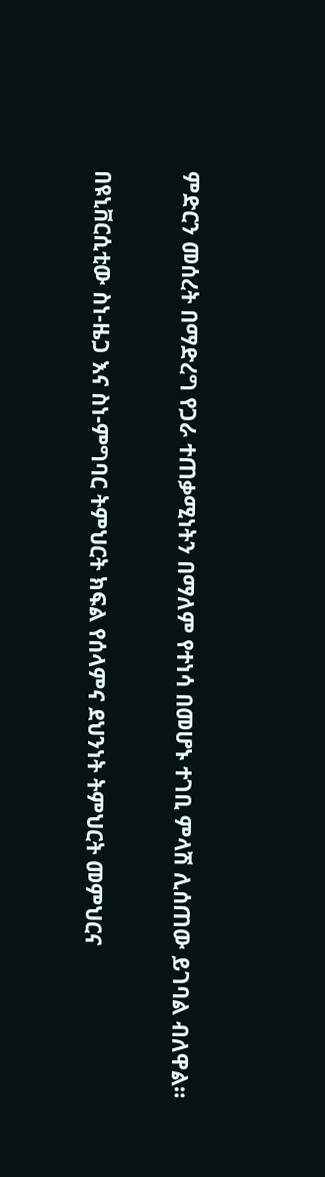ምድርን መሰረት በማድረግ የጋራ ተጠቃሚነትን በማለም የተነሳ በመሆኑ ተገቢ ምላሽ ሊሰጠው ይገባል ብለዋል።

በዩኒቨርሲቲው ስነ-ዜጋ እና ስነ-ምግባር ትምህርት ክፍል የሰላምና ደህንነት ትምህርት መምህርና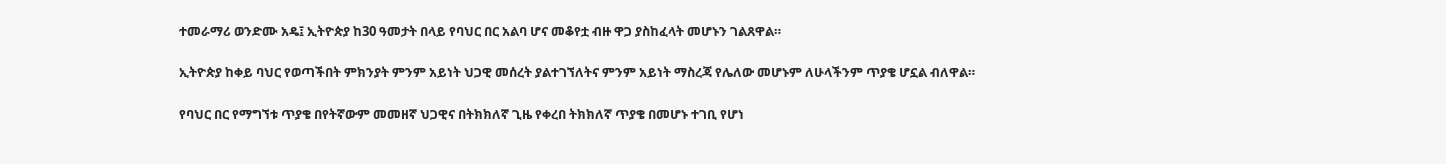ተመራማሪ ወንድሙ አዴ፤ ኢትዮጵያ ከ30 ዓመታት በላይ የባህር በር አልባ ሆና መቆየቷ ብዙ ዋጋ ያስከፈላት መሆኑን ገልጸዋል።

ኢትዮጵያ ከቀይ ባህር የወጣችበት ምክንያት ምንም አይነት ህጋዊ መሰረት ያልተገኘለትና ምንም አይነት ማስረጃ የሌለው መሆኑም ለሁላችንም ጥያቄ ሆኗል ብለዋል።

የባህር በር የማግኘቱ ጥያቄ በየትኛውም መመዘኛ ህጋዊና በትክክለኛ ጊዜ የቀረበ ትክክለኛ ጥያቄ በመሆኑ ተገቢ የሆነ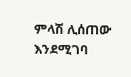ምላሽ ሊሰጠው እንደሚገባ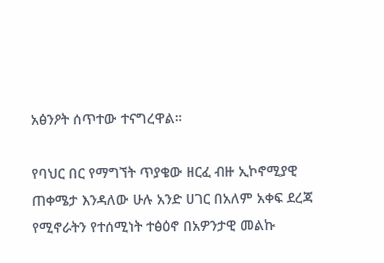አፅንዖት ሰጥተው ተናግረዋል።

የባህር በር የማግኘት ጥያቄው ዘርፈ ብዙ ኢኮኖሚያዊ ጠቀሜታ እንዳለው ሁሉ አንድ ሀገር በአለም አቀፍ ደረጃ የሚኖራትን የተሰሚነት ተፅዕኖ በአዎንታዊ መልኩ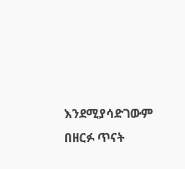እንደሚያሳድገውም በዘርፉ ጥናት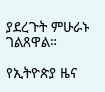ያደረጉት ምሁራኑ ገልጸዋል።

የኢትዮጵያ ዜና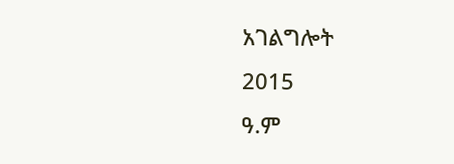አገልግሎት
2015
ዓ.ም